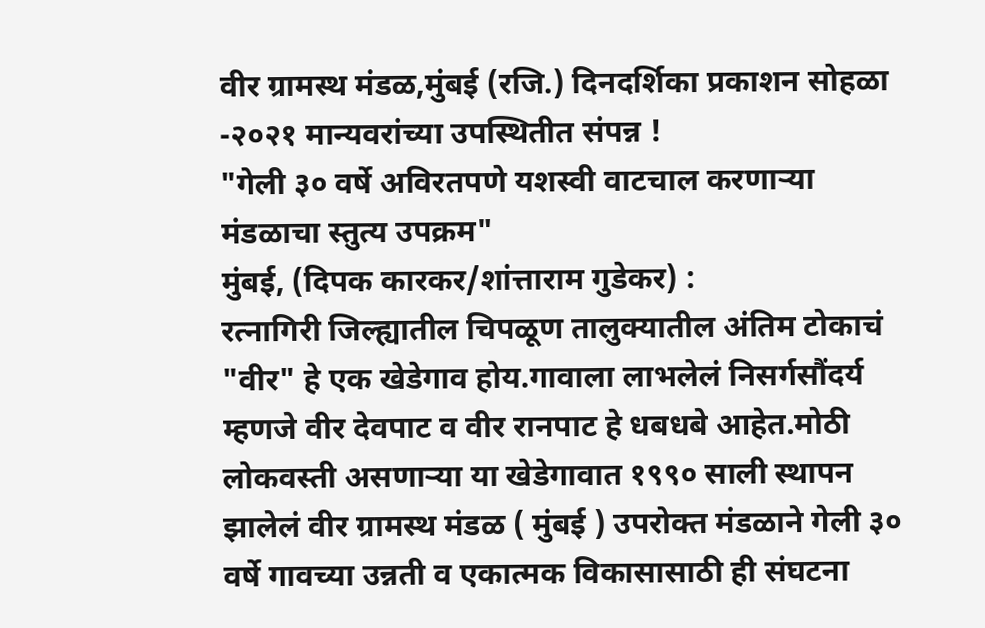वीर ग्रामस्थ मंडळ,मुंबई (रजि.) दिनदर्शिका प्रकाशन सोहळा -२०२१ मान्यवरांच्या उपस्थितीत संपन्न !
"गेली ३० वर्षे अविरतपणे यशस्वी वाटचाल करणाऱ्या मंडळाचा स्तुत्य उपक्रम"
मुंबई, (दिपक कारकर/शांत्ताराम गुडेकर) :
रत्नागिरी जिल्ह्यातील चिपळूण तालुक्यातील अंतिम टोकाचं "वीर" हे एक खेडेगाव होय.गावाला लाभलेलं निसर्गसौंदर्य म्हणजे वीर देवपाट व वीर रानपाट हे धबधबे आहेत.मोठी लोकवस्ती असणाऱ्या या खेडेगावात १९९० साली स्थापन झालेलं वीर ग्रामस्थ मंडळ ( मुंबई ) उपरोक्त मंडळाने गेली ३० वर्षे गावच्या उन्नती व एकात्मक विकासासाठी ही संघटना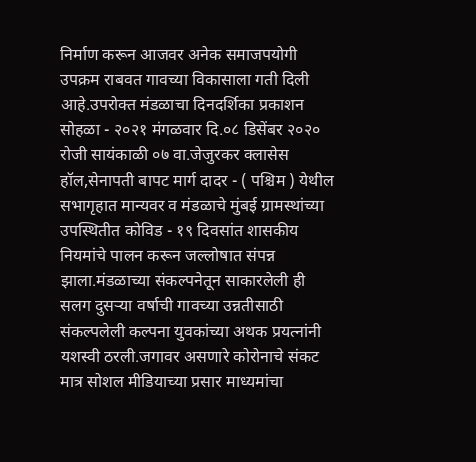निर्माण करून आजवर अनेक समाजपयोगी उपक्रम राबवत गावच्या विकासाला गती दिली आहे.उपरोक्त मंडळाचा दिनदर्शिका प्रकाशन सोहळा - २०२१ मंगळवार दि.०८ डिसेंबर २०२० रोजी सायंकाळी ०७ वा.जेजुरकर क्लासेस हॉल,सेनापती बापट मार्ग दादर - ( पश्चिम ) येथील सभागृहात मान्यवर व मंडळाचे मुंबई ग्रामस्थांच्या उपस्थितीत कोविड - १९ दिवसांत शासकीय नियमांचे पालन करून जल्लोषात संपन्न झाला.मंडळाच्या संकल्पनेतून साकारलेली ही सलग दुसऱ्या वर्षाची गावच्या उन्नतीसाठी संकल्पलेली कल्पना युवकांच्या अथक प्रयत्नांनी यशस्वी ठरली.जगावर असणारे कोरोनाचे संकट मात्र सोशल मीडियाच्या प्रसार माध्यमांचा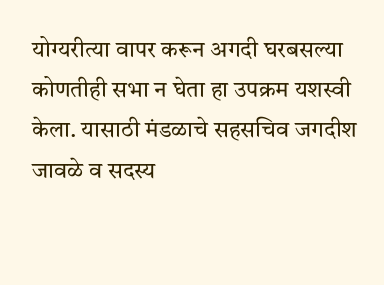योग्यरीत्या वापर करून अगदी घरबसल्या कोणतीही सभा न घेता हा उपक्रम यशस्वी केला. यासाठी मंडळाचे सहसचिव जगदीश जावळे व सदस्य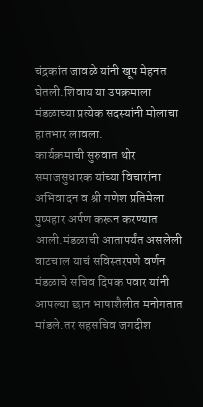चंद्रकांत जावळे यांनी खूप मेहनत घेतली.शिवाय या उपक्रमाला मंडळाच्या प्रत्येक सदस्यांनी मोलाचा हातभार लावला.
कार्यक्रमाची सुरुवात थोर समाजसुधारक यांच्या विचारांना अभिवादन व श्री गणेश प्रतिमेला पुष्पहार अर्पण करून करण्यात आली.मंडळाची आतापर्यंत असलेली वाटचाल याचं सविस्तरपणे वर्णन मंडळाचे सचिव दिपक पवार यांनी आपल्या छान भाषाशैलीत मनोगतात मांडले.तर सहसचिव जगदीश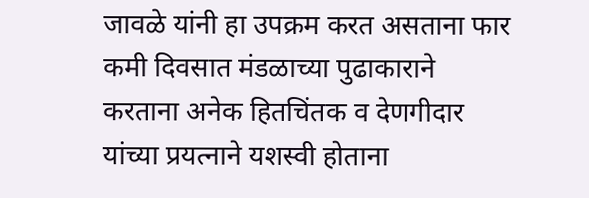जावळे यांनी हा उपक्रम करत असताना फार कमी दिवसात मंडळाच्या पुढाकाराने करताना अनेक हितचिंतक व देणगीदार यांच्या प्रयत्नाने यशस्वी होताना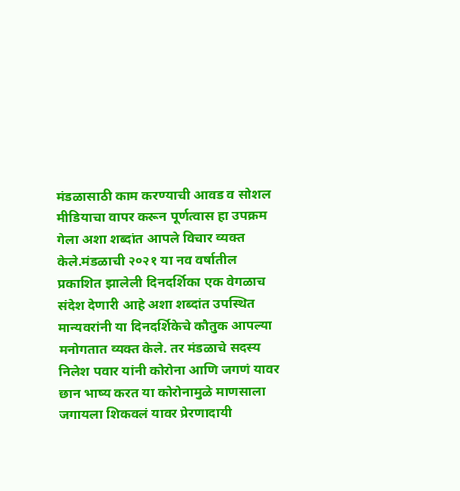मंडळासाठी काम करण्याची आवड व सोशल मीडियाचा वापर करून पूर्णत्वास हा उपक्रम गेला अशा शब्दांत आपले विचार व्यक्त केले.मंडळाची २०२१ या नव वर्षातील प्रकाशित झालेली दिनदर्शिका एक वेगळाच संदेश देणारी आहे अशा शब्दांत उपस्थित मान्यवरांनी या दिनदर्शिकेचे कौतुक आपल्या मनोगतात व्यक्त केले. तर मंडळाचे सदस्य निलेश पवार यांनी कोरोना आणि जगणं यावर छान भाष्य करत या कोरोनामुळे माणसाला जगायला शिकवलं यावर प्रेरणादायी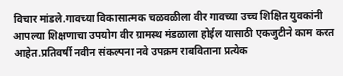विचार मांडले.गावच्या विकासात्मक चळवळीला वीर गावच्या उच्च शिक्षित युवकांनी आपल्या शिक्षणाचा उपयोग वीर ग्रामस्थ मंडळाला होईल यासाठी एकजुटीने काम करत आहेत.प्रतिवर्षी नवीन संकल्पना नवे उपक्रम राबविताना प्रत्येक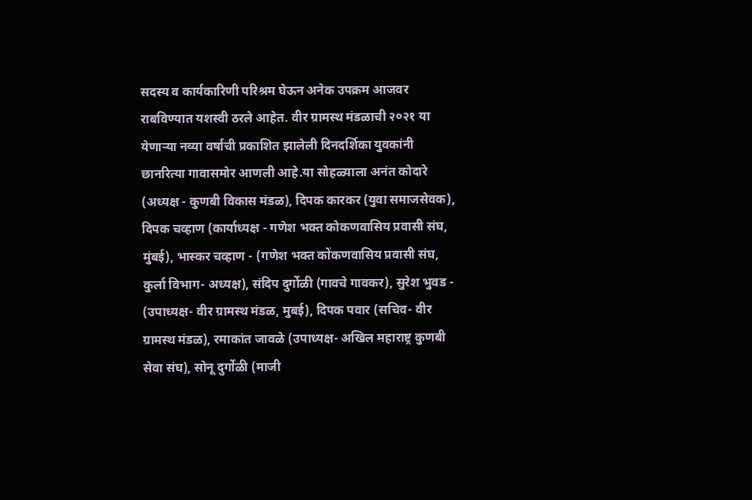सदस्य व कार्यकारिणी परिश्रम घेऊन अनेक उपक्रम आजवर राबविण्यात यशस्वी ठरले आहेत. वीर ग्रामस्थ मंडळाची २०२१ या येणाऱ्या नव्या वर्षाची प्रकाशित झालेली दिनदर्शिका युवकांनी छानरित्या गावासमोर आणली आहे.या सोहळ्याला अनंत कोदारे (अध्यक्ष - कुणबी विकास मंडळ), दिपक कारकर (युवा समाजसेवक), दिपक चव्हाण (कार्याध्यक्ष - गणेश भक्त कोकणवासिय प्रवासी संघ, मुंबई), भास्कर चव्हाण - (गणेश भक्त कोंकणवासिय प्रवासी संघ, कुर्ला विभाग- अध्यक्ष), संदिप दुर्गोळी (गावचे गावकर), सुरेश भुवड - (उपाध्यक्ष- वीर ग्रामस्थ मंडळ, मुबई), दिपक पवार (सचिव- वीर ग्रामस्थ मंडळ), रमाकांत जावळे (उपाध्यक्ष- अखिल महाराष्ट्र कुणबी सेवा संघ), सोनू दुर्गोळी (माजी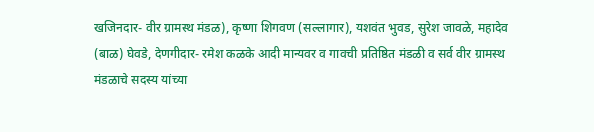खजिनदार- वीर ग्रामस्थ मंडळ), कृष्णा शिगवण (सल्लागार), यशवंत भुवड, सुरेश जावळे, महादेव (बाळ) घेवडे, देणगीदार- रमेश कळके आदी मान्यवर व गावची प्रतिष्ठित मंडळी व सर्व वीर ग्रामस्थ मंडळाचे सदस्य यांच्या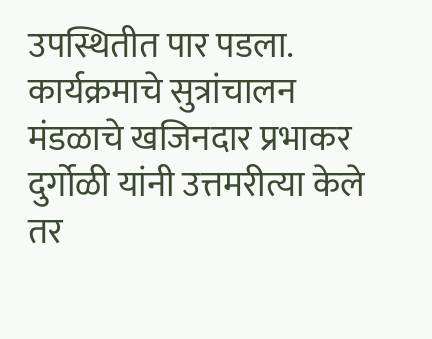उपस्थितीत पार पडला. कार्यक्रमाचे सुत्रांचालन मंडळाचे खजिनदार प्रभाकर दुर्गोळी यांनी उत्तमरीत्या केले तर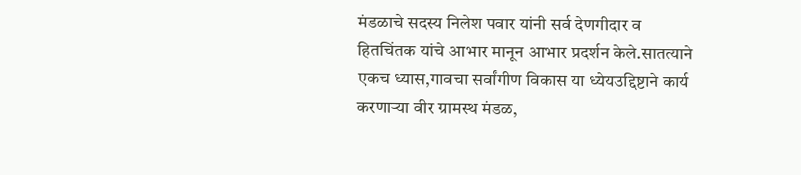मंडळाचे सदस्य निलेश पवार यांनी सर्व देणगीदार व हितचिंतक यांचे आभार मानून आभार प्रदर्शन केले.सातत्याने एकच ध्यास,गावचा सर्वांगीण विकास या ध्येयउद्दिष्टाने कार्य करणाऱ्या वीर ग्रामस्थ मंडळ,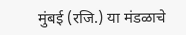मुंबई (रजि.) या मंडळाचे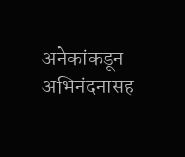अनेकांकडून अभिनंदनासह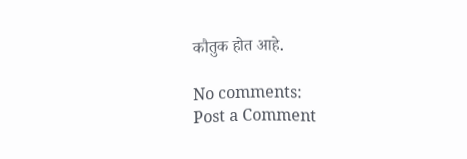कौतुक होत आहे.

No comments:
Post a Comment